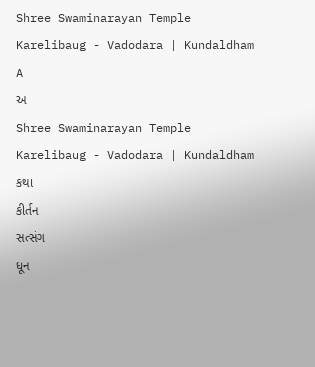Shree Swaminarayan Temple
Karelibaug - Vadodara | Kundaldham
A
અ
Shree Swaminarayan Temple
Karelibaug - Vadodara | Kundaldham
કથા
કીર્તન
સત્સંગ
ધૂન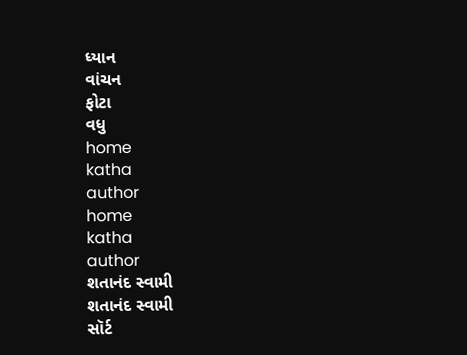ધ્યાન
વાંચન
ફોટા
વધુ
home
katha
author
home
katha
author
શતાનંદ સ્વામી
શતાનંદ સ્વામી
સૉર્ટ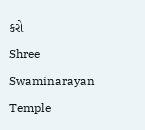કરો
Shree Swaminarayan Temple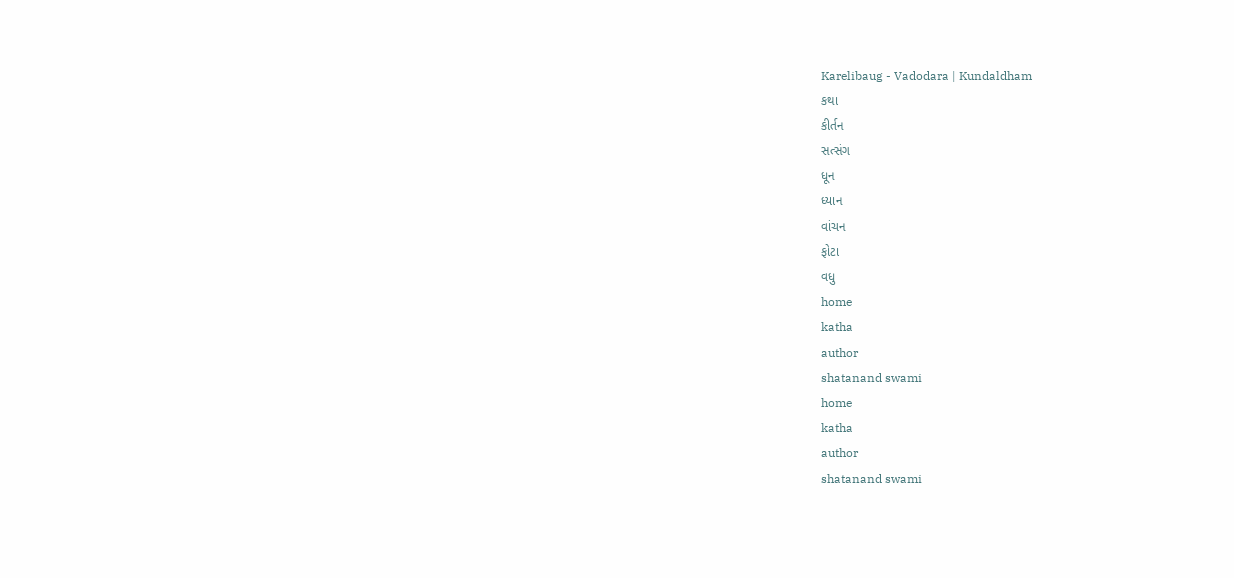Karelibaug - Vadodara | Kundaldham
કથા
કીર્તન
સત્સંગ
ધૂન
ધ્યાન
વાંચન
ફોટા
વધુ
home
katha
author
shatanand swami
home
katha
author
shatanand swami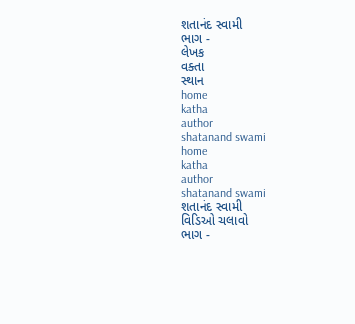શતાનંદ સ્વામી
ભાગ -
લેખક
વક્તા
સ્થાન
home
katha
author
shatanand swami
home
katha
author
shatanand swami
શતાનંદ સ્વામી
વિડિઓ ચલાવો
ભાગ -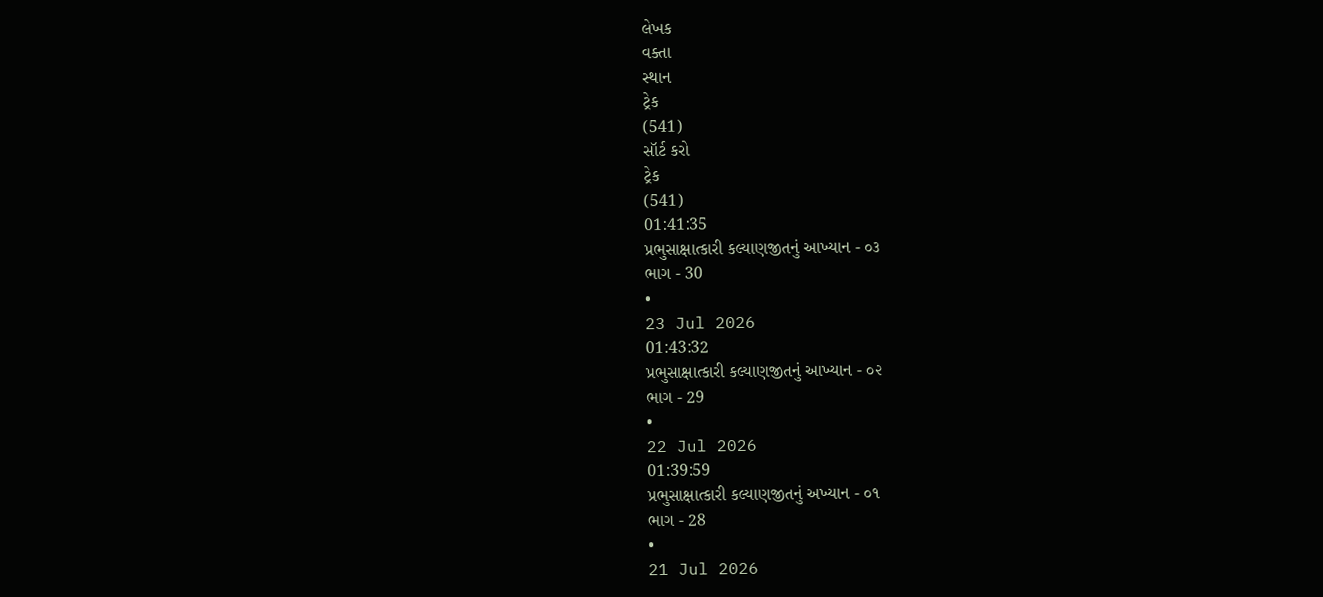લેખક
વક્તા
સ્થાન
ટ્રેક
(541)
સૉર્ટ કરો
ટ્રેક
(541)
01:41:35
પ્રભુસાક્ષાત્કારી કલ્યાણજીતનું આખ્યાન - ૦૩
ભાગ - 30
•
23 Jul 2026
01:43:32
પ્રભુસાક્ષાત્કારી કલ્યાણજીતનું આખ્યાન - ૦૨
ભાગ - 29
•
22 Jul 2026
01:39:59
પ્રભુસાક્ષાત્કારી કલ્યાણજીતનું અખ્યાન - ૦૧
ભાગ - 28
•
21 Jul 2026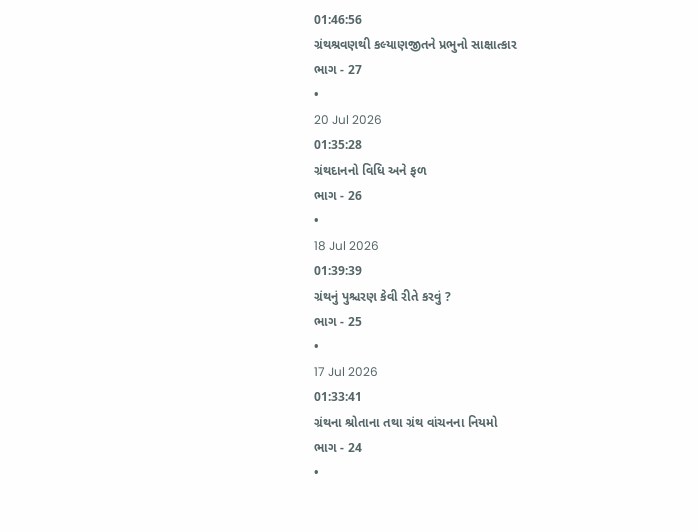01:46:56
ગ્રંથશ્રવણથી કલ્યાણજીતને પ્રભુનો સાક્ષાત્કાર
ભાગ - 27
•
20 Jul 2026
01:35:28
ગ્રંથદાનનો વિધિ અને ફળ
ભાગ - 26
•
18 Jul 2026
01:39:39
ગ્રંથનું પુશ્ચરણ કેવી રીતે કરવું ?
ભાગ - 25
•
17 Jul 2026
01:33:41
ગ્રંથના શ્રોતાના તથા ગ્રંથ વાંચનના નિયમો
ભાગ - 24
•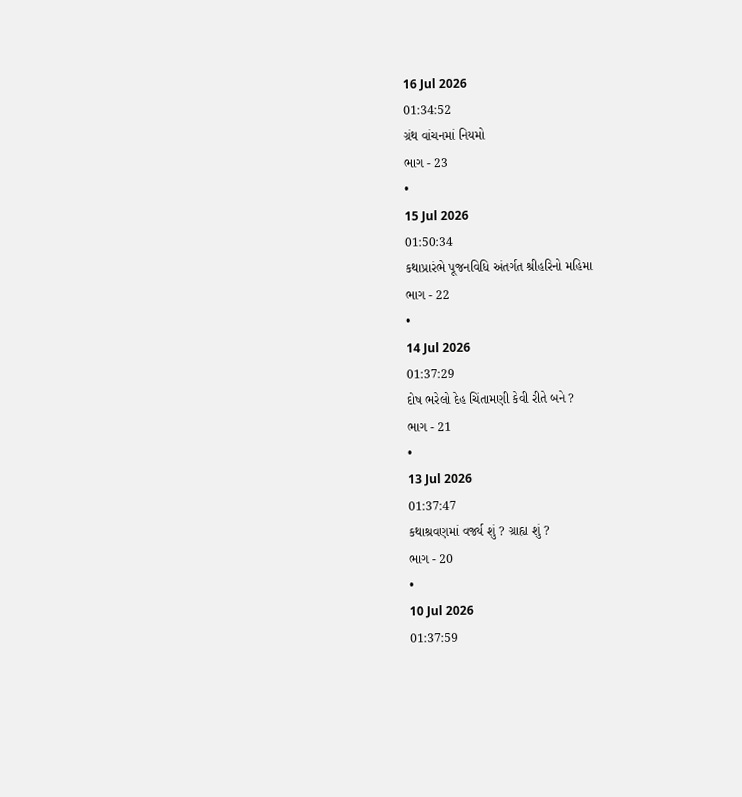16 Jul 2026
01:34:52
ગ્રંથ વાંચનમાં નિયમો
ભાગ - 23
•
15 Jul 2026
01:50:34
કથાપ્રારંભે પૂજનવિધિ અંતર્ગત શ્રીહરિનો મહિમા
ભાગ - 22
•
14 Jul 2026
01:37:29
દોષ ભરેલો દેહ ચિંતામણી કેવી રીતે બને ?
ભાગ - 21
•
13 Jul 2026
01:37:47
કથાશ્રવણમાં વર્જ્ય શું ? ગ્રાહ્ય શું ?
ભાગ - 20
•
10 Jul 2026
01:37:59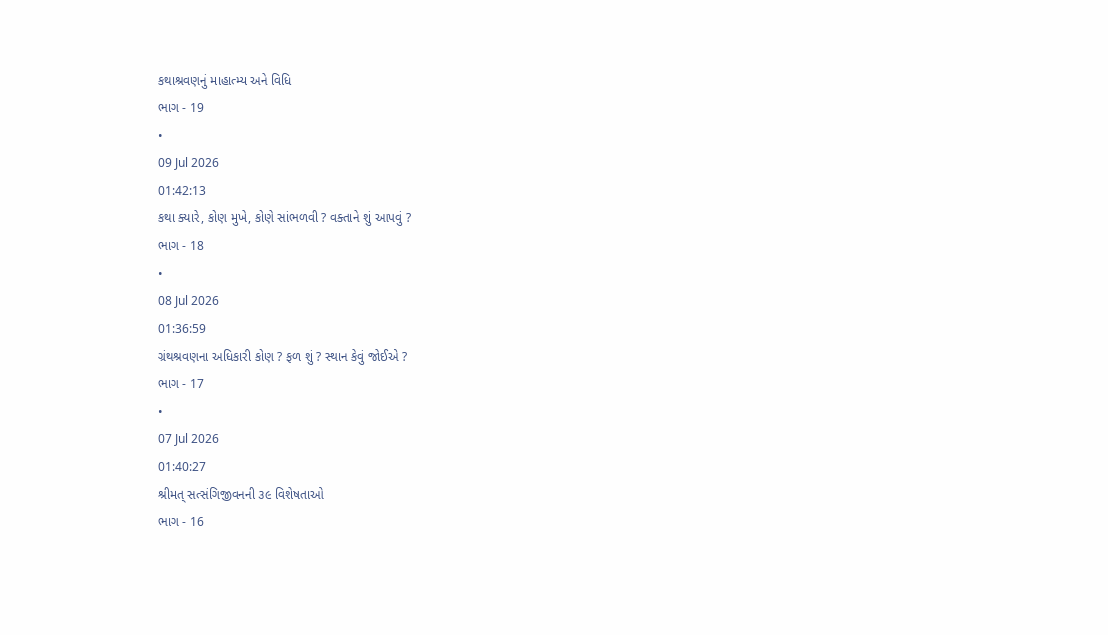કથાશ્રવણનું માહાત્મ્ય અને વિધિ
ભાગ - 19
•
09 Jul 2026
01:42:13
કથા ક્યારે, કોણ મુખે, કોણે સાંભળવી ? વક્તાને શું આપવું ?
ભાગ - 18
•
08 Jul 2026
01:36:59
ગ્રંથશ્રવણના અધિકારી કોણ ? ફળ શું ? સ્થાન કેવું જોઈએ ?
ભાગ - 17
•
07 Jul 2026
01:40:27
શ્રીમત્ સત્સંગિજીવનની ૩૯ વિશેષતાઓ
ભાગ - 16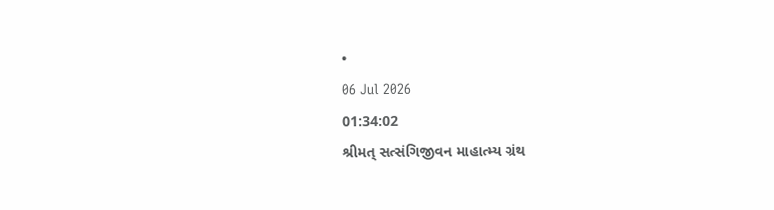•
06 Jul 2026
01:34:02
શ્રીમત્ સત્સંગિજીવન માહાત્મ્ય ગ્રંથ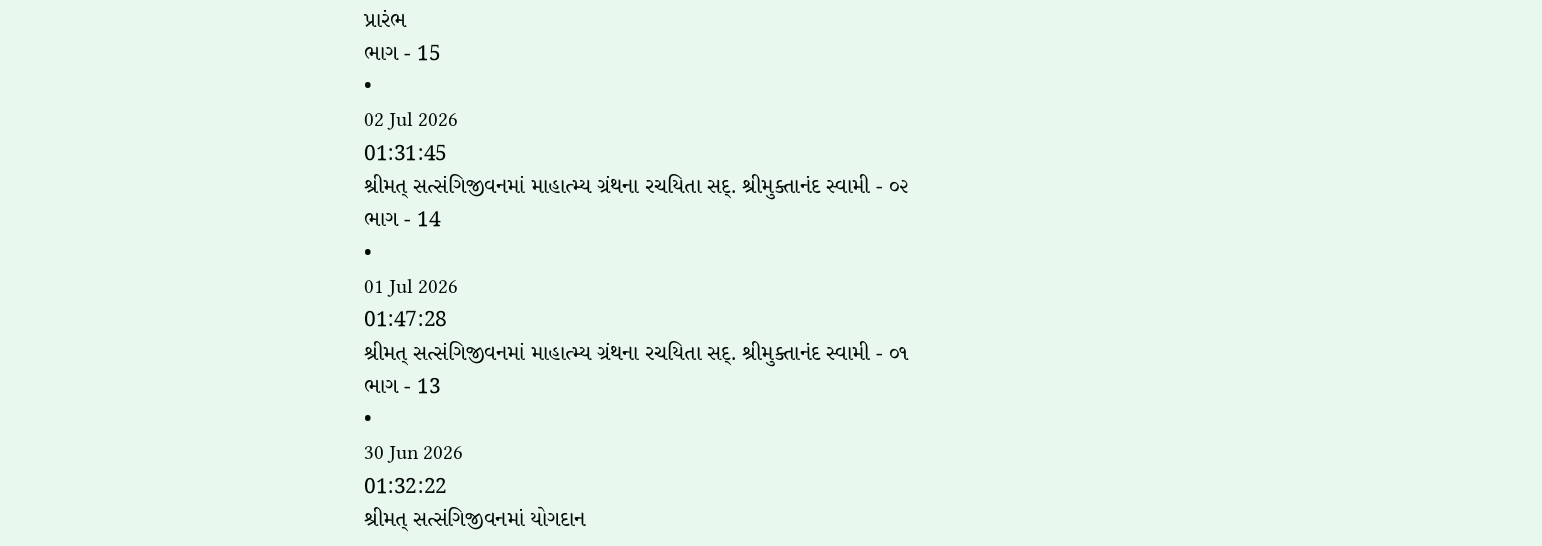પ્રારંભ
ભાગ - 15
•
02 Jul 2026
01:31:45
શ્રીમત્ સત્સંગિજીવનમાં માહાત્મ્ય ગ્રંથના રચયિતા સદ્. શ્રીમુક્તાનંદ સ્વામી - ૦૨
ભાગ - 14
•
01 Jul 2026
01:47:28
શ્રીમત્ સત્સંગિજીવનમાં માહાત્મ્ય ગ્રંથના રચયિતા સદ્. શ્રીમુક્તાનંદ સ્વામી - ૦૧
ભાગ - 13
•
30 Jun 2026
01:32:22
શ્રીમત્ સત્સંગિજીવનમાં યોગદાન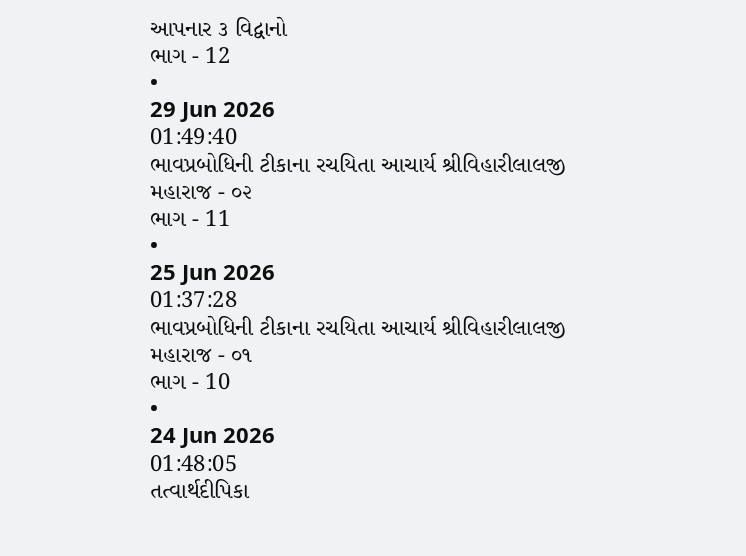આપનાર ૩ વિદ્વાનો
ભાગ - 12
•
29 Jun 2026
01:49:40
ભાવપ્રબોધિની ટીકાના રચયિતા આચાર્ય શ્રીવિહારીલાલજી મહારાજ - ૦૨
ભાગ - 11
•
25 Jun 2026
01:37:28
ભાવપ્રબોધિની ટીકાના રચયિતા આચાર્ય શ્રીવિહારીલાલજી મહારાજ - ૦૧
ભાગ - 10
•
24 Jun 2026
01:48:05
તત્વાર્થદીપિકા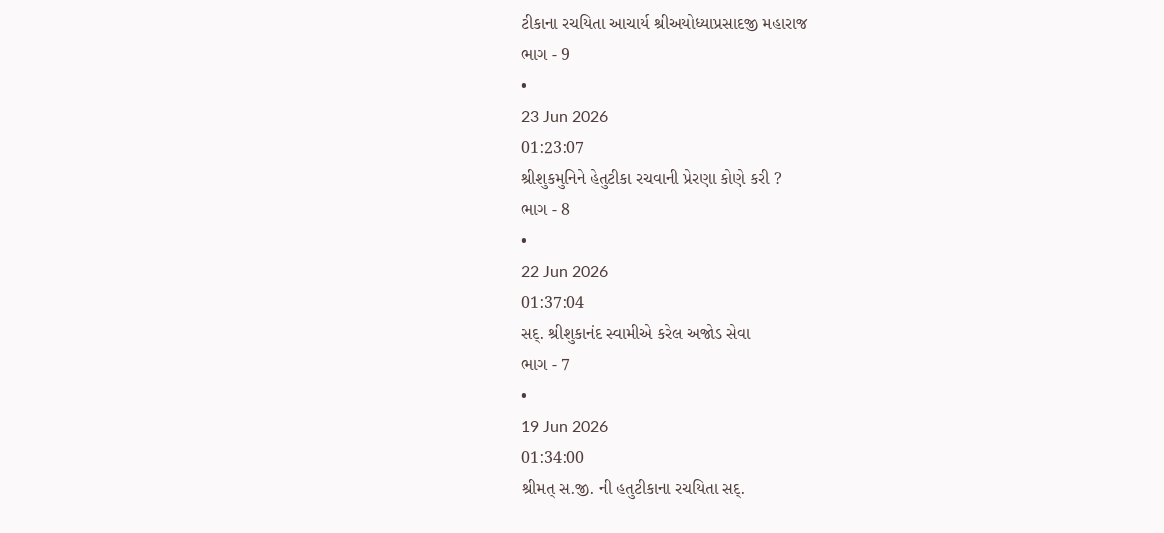ટીકાના રચયિતા આચાર્ય શ્રીઅયોધ્યાપ્રસાદજી મહારાજ
ભાગ - 9
•
23 Jun 2026
01:23:07
શ્રીશુકમુનિને હેતુટીકા રચવાની પ્રેરણા કોણે કરી ?
ભાગ - 8
•
22 Jun 2026
01:37:04
સદ્. શ્રીશુકાનંદ સ્વામીએ કરેલ અજોડ સેવા
ભાગ - 7
•
19 Jun 2026
01:34:00
શ્રીમત્ સ.જી. ની હતુટીકાના રચયિતા સદ્.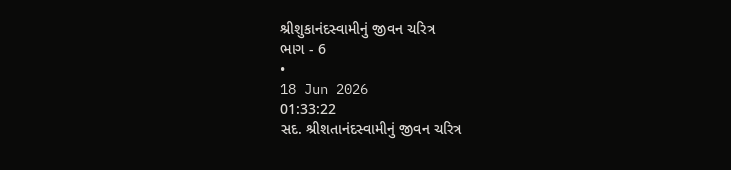શ્રીશુકાનંદસ્વામીનું જીવન ચરિત્ર
ભાગ - 6
•
18 Jun 2026
01:33:22
સદ. શ્રીશતાનંદસ્વામીનું જીવન ચરિત્ર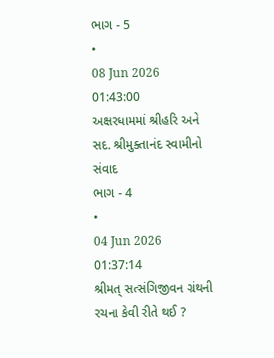ભાગ - 5
•
08 Jun 2026
01:43:00
અક્ષરધામમાં શ્રીહરિ અને સદ. શ્રીમુક્તાનંદ સ્વામીનો સંવાદ
ભાગ - 4
•
04 Jun 2026
01:37:14
શ્રીમત્ સત્સંગિજીવન ગ્રંથની રચના કેવી રીતે થઈ ?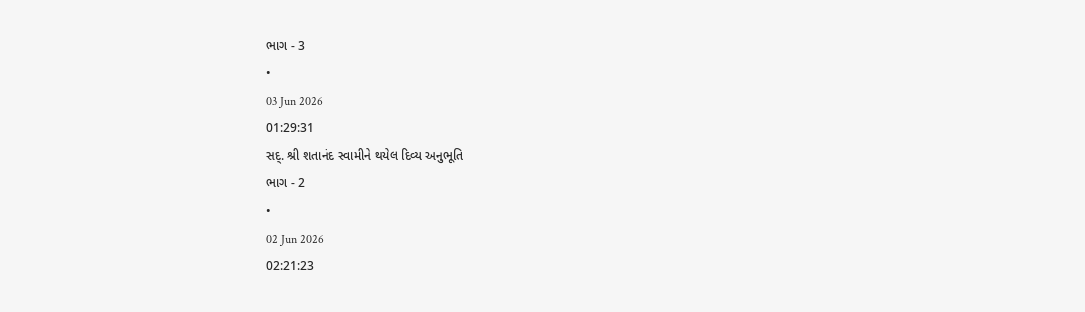ભાગ - 3
•
03 Jun 2026
01:29:31
સદ્. શ્રી શતાનંદ સ્વામીને થયેલ દિવ્ય અનુભૂતિ
ભાગ - 2
•
02 Jun 2026
02:21:23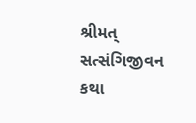શ્રીમત્ સત્સંગિજીવન કથા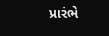પ્રારંભે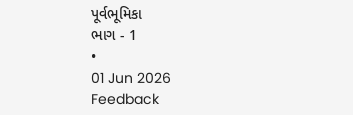પૂર્વભૂમિકા
ભાગ - 1
•
01 Jun 2026
Feedback